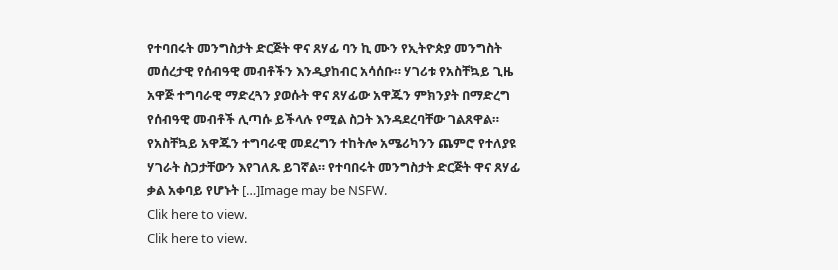የተባበሩት መንግስታት ድርጅት ዋና ጸሃፊ ባን ኪ ሙን የኢትዮጵያ መንግስት መሰረታዊ የሰብዓዊ መብቶችን እንዲያከብር አሳሰቡ። ሃገሪቱ የአስቸኳይ ጊዜ አዋጅ ተግባራዊ ማድረጓን ያወሱት ዋና ጸሃፊው አዋጁን ምክንያት በማድረግ የሰብዓዊ መብቶች ሊጣሱ ይችላሉ የሚል ስጋት እንዳደረባቸው ገልጸዋል። የአስቸኳይ አዋጁን ተግባራዊ መደረግን ተከትሎ አሜሪካንን ጨምሮ የተለያዩ ሃገራት ስጋታቸውን እየገለጹ ይገኛል። የተባበሩት መንግስታት ድርጅት ዋና ጸሃፊ ቃል አቀባይ የሆኑት […]Image may be NSFW.
Clik here to view.
Clik here to view.